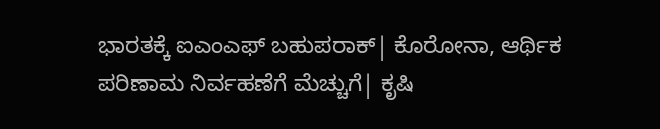ಭಾರತಕ್ಕೆ ಐಎಂಎಫ್‌ ಬಹುಪರಾಕ್‌| ಕೊರೋನಾ, ಆರ್ಥಿಕ ಪರಿಣಾಮ ನಿರ್ವಹಣೆಗೆ ಮೆಚ್ಚುಗೆ| ಕೃಷಿ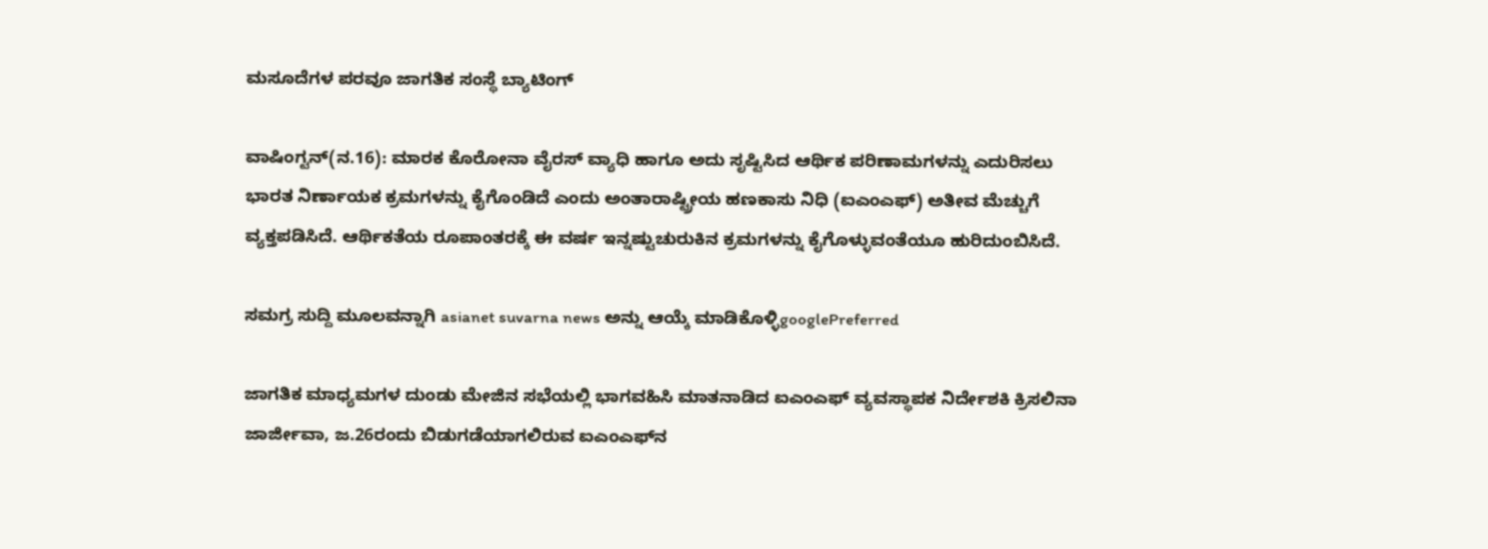ಮಸೂದೆಗಳ ಪರವೂ ಜಾಗತಿಕ ಸಂಸ್ಥೆ ಬ್ಯಾಟಿಂಗ್‌

ವಾಷಿಂಗ್ಟನ್‌(ನ.16): ಮಾರಕ ಕೊರೋನಾ ವೈರಸ್‌ ವ್ಯಾಧಿ ಹಾಗೂ ಅದು ಸೃಷ್ಟಿಸಿದ ಆರ್ಥಿಕ ಪರಿಣಾಮಗಳನ್ನು ಎದುರಿಸಲು ಭಾರತ ನಿರ್ಣಾಯಕ ಕ್ರಮಗಳನ್ನು ಕೈಗೊಂಡಿದೆ ಎಂದು ಅಂತಾರಾಷ್ಟ್ರೀಯ ಹಣಕಾಸು ನಿಧಿ (ಐಎಂಎಫ್‌) ಅತೀವ ಮೆಚ್ಚುಗೆ ವ್ಯಕ್ತಪಡಿಸಿದೆ. ಆರ್ಥಿಕತೆಯ ರೂಪಾಂತರಕ್ಕೆ ಈ ವರ್ಷ ಇನ್ನಷ್ಟುಚುರುಕಿನ ಕ್ರಮಗಳನ್ನು ಕೈಗೊಳ್ಳುವಂತೆಯೂ ಹುರಿದುಂಬಿಸಿದೆ.

ಸಮಗ್ರ ಸುದ್ದಿ ಮೂಲವನ್ನಾಗಿ asianet suvarna news ಅನ್ನು ಆಯ್ಕೆ ಮಾಡಿಕೊಳ್ಳಿgooglePreferred

ಜಾಗತಿಕ ಮಾಧ್ಯಮಗಳ ದುಂಡು ಮೇಜಿನ ಸಭೆಯಲ್ಲಿ ಭಾಗವಹಿಸಿ ಮಾತನಾಡಿದ ಐಎಂಎಫ್‌ ವ್ಯವಸ್ಥಾಪಕ ನಿರ್ದೇಶಕಿ ಕ್ರಿಸಲಿನಾ ಜಾರ್ಜೀವಾ, ಜ.26ರಂದು ಬಿಡುಗಡೆಯಾಗಲಿರುವ ಐಎಂಎಫ್‌ನ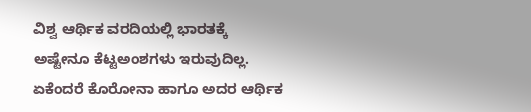ವಿಶ್ವ ಆರ್ಥಿಕ ವರದಿಯಲ್ಲಿ ಭಾರತಕ್ಕೆ ಅಷ್ಟೇನೂ ಕೆಟ್ಟಅಂಶಗಳು ಇರುವುದಿಲ್ಲ. ಏಕೆಂದರೆ ಕೊರೋನಾ ಹಾಗೂ ಅದರ ಆರ್ಥಿಕ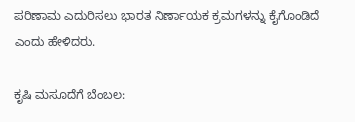ಪರಿಣಾಮ ಎದುರಿಸಲು ಭಾರತ ನಿರ್ಣಾಯಕ ಕ್ರಮಗಳನ್ನು ಕೈಗೊಂಡಿದೆ ಎಂದು ಹೇಳಿದರು.

ಕೃಷಿ ಮಸೂದೆಗೆ ಬೆಂಬಲ: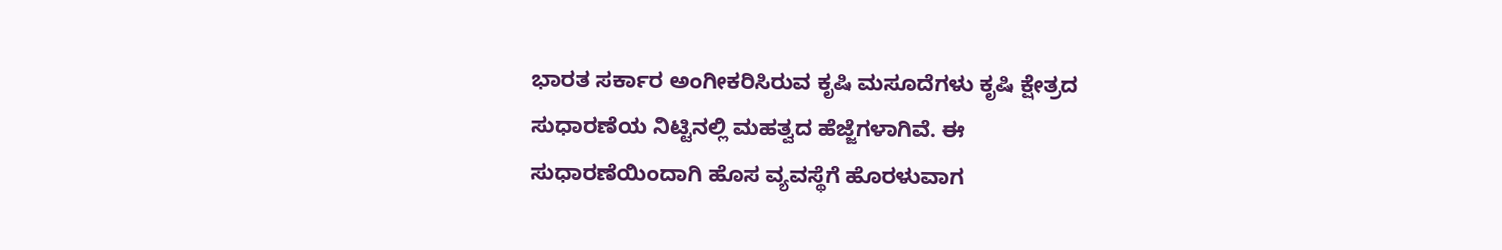ಭಾರತ ಸರ್ಕಾರ ಅಂಗೀಕರಿಸಿರುವ ಕೃಷಿ ಮಸೂದೆಗಳು ಕೃಷಿ ಕ್ಷೇತ್ರದ ಸುಧಾರಣೆಯ ನಿಟ್ಟಿನಲ್ಲಿ ಮಹತ್ವದ ಹೆಜ್ಜೆಗಳಾಗಿವೆ. ಈ ಸುಧಾರಣೆಯಿಂದಾಗಿ ಹೊಸ ವ್ಯವಸ್ಥೆಗೆ ಹೊರಳುವಾಗ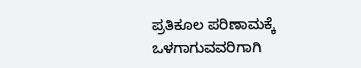ಪ್ರತಿಕೂಲ ಪರಿಣಾಮಕ್ಕೆ ಒಳಗಾಗುವವರಿಗಾಗಿ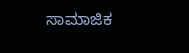ಸಾಮಾಜಿಕ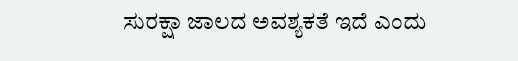ಸುರಕ್ಷಾ ಜಾಲದ ಅವಶ್ಯಕತೆ ಇದೆ ಎಂದು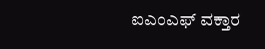ಐಎಂಎಫ್‌ ವಕ್ತಾರ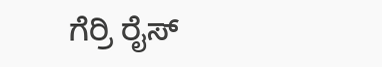ಗೆರ್ರಿ ರೈಸ್‌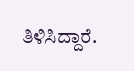ತಿಳಿಸಿದ್ದಾರೆ.